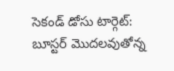సెకండ్ డోసు టార్గెట్: బూస్టర్ మొదలవుతోన్న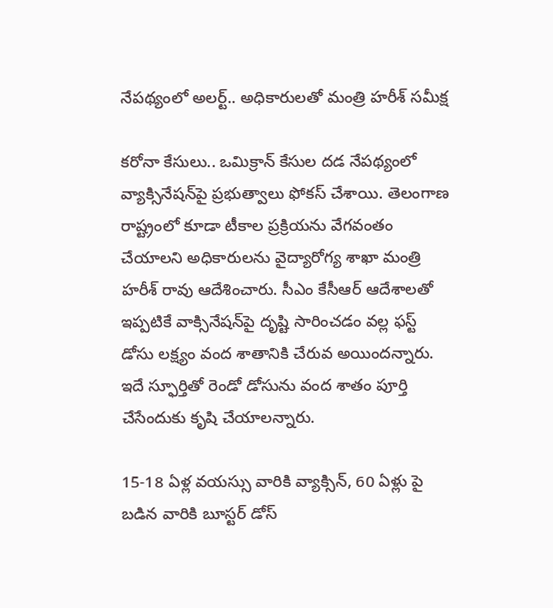నేపథ్యంలో అలర్ట్.. అధికారులతో మంత్రి హరీశ్ సమీక్ష

కరోనా కేసులు.. ఒమిక్రాన్ కేసుల దడ నేపథ్యంలో వ్యాక్సినేషన్‌పై ప్రభుత్వాలు ఫోకస్ చేశాయి. తెలంగాణ రాష్ట్రంలో కూడా టీకాల ప్రక్రియను వేగవంతం చేయాలని అధికారులను వైద్యారోగ్య శాఖా మంత్రి హరీశ్ రావు ఆదేశించారు. సీఎం కేసీఆర్ ఆదేశాలతో ఇప్పటికే వాక్సినేషన్‌పై దృష్టి సారించడం వల్ల ఫస్ట్ డోసు లక్ష్యం వంద శాతానికి చేరువ అయిందన్నారు. ఇదే స్ఫూర్తితో రెండో డోసును వంద శాతం పూర్తి చేసేందుకు కృషి చేయాలన్నారు.

15-18 ఏళ్ల వయస్సు వారికి వ్యాక్సిన్, 60 ఏళ్లు పై బడిన వారికి బూస్టర్ డోస్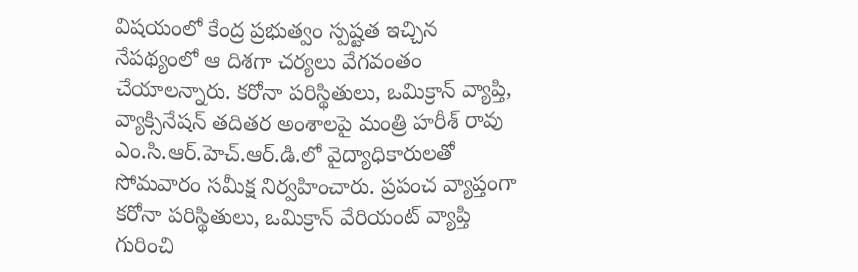విషయంలో కేంద్ర ప్రభుత్వం స్పష్టత ఇచ్చిన నేపథ్యంలో ఆ దిశగా చర్యలు వేగవంతం చేయాలన్నారు. కరోనా పరిస్థితులు, ఒమిక్రాన్ వ్యాప్తి, వ్యాక్సినేషన్ తదితర అంశాలపై మంత్రి హరీశ్ రావు ఎం.సి.ఆర్.హెచ్.ఆర్.డి.లో వైద్యాధికారులతో సోమవారం సమీక్ష నిర్వహించారు. ప్రపంచ వ్యాప్తంగా కరోనా పరిస్థితులు, ఒమిక్రాన్ వేరియంట్ వ్యాప్తి గురించి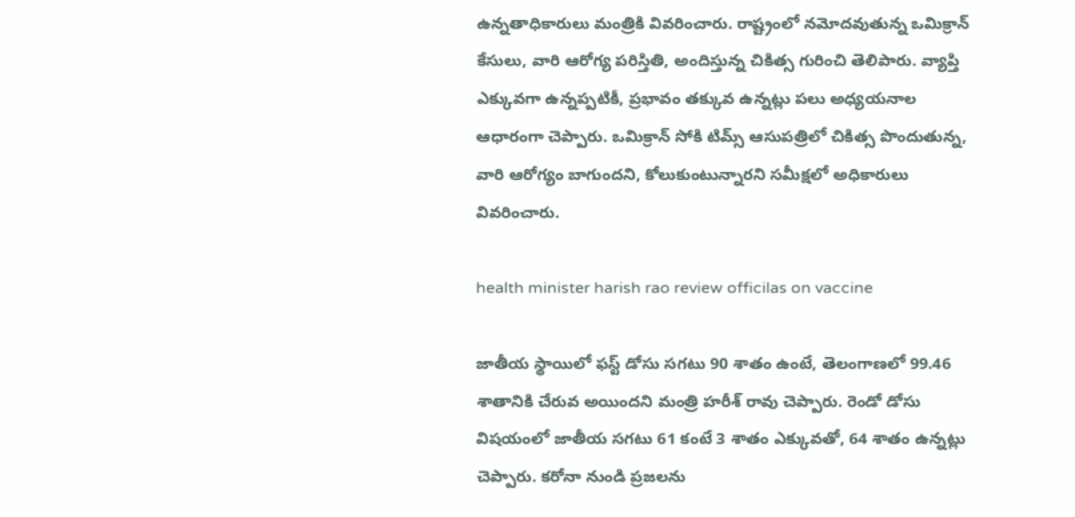ఉన్నతాధికారులు మంత్రికి వివరించారు. రాష్ట్రంలో నమోదవుతున్న ఒమిక్రాన్ కేసులు, వారి ఆరోగ్య పరిస్తితి, అందిస్తున్న చికిత్స గురించి తెలిపారు. వ్యాప్తి ఎక్కువగా ఉన్నప్పటికీ, ప్రభావం తక్కువ ఉన్నట్లు పలు అధ్యయనాల ఆధారంగా చెప్పారు. ఒమిక్రాన్ సోకి టిమ్స్ ఆసుపత్రిలో చికిత్స పొందుతున్న, వారి ఆరోగ్యం బాగుందని, కోలుకుంటున్నారని సమీక్షలో అధికారులు వివరించారు.

health minister harish rao review officilas on vaccine

జాతీయ స్థాయిలో ఫస్ట్ డోసు సగటు 90 శాతం ఉంటే, తెలంగాణలో 99.46 శాతానికి చేరువ అయిందని మంత్రి హరీశ్ రావు చెప్పారు. రెండో డోసు విషయంలో జాతీయ సగటు 61 కంటే 3 శాతం ఎక్కువతో, 64 శాతం ఉన్నట్లు చెప్పారు. కరోనా నుండి ప్రజలను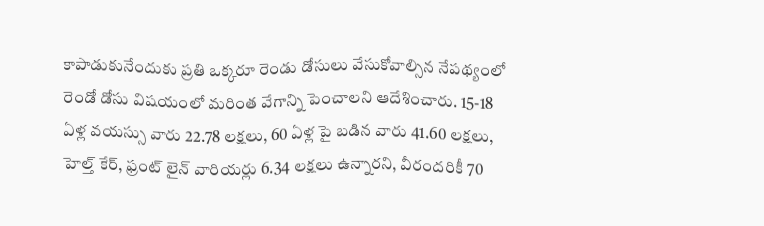కాపాడుకునేందుకు ప్రతి ఒక్కరూ రెండు డోసులు వేసుకోవాల్సిన నేపథ్యంలో రెండో డోసు విషయంలో మరింత వేగాన్ని పెంచాలని ఆదేశించారు. 15-18 ఏళ్ల వయస్సు వారు 22.78 లక్షలు, 60 ఏళ్ల పై బడిన వారు 41.60 లక్షలు, హెల్త్ కేర్, ఫ్రంట్ లైన్ వారియర్లు 6.34 లక్షలు ఉన్నారని, వీరందరికీ 70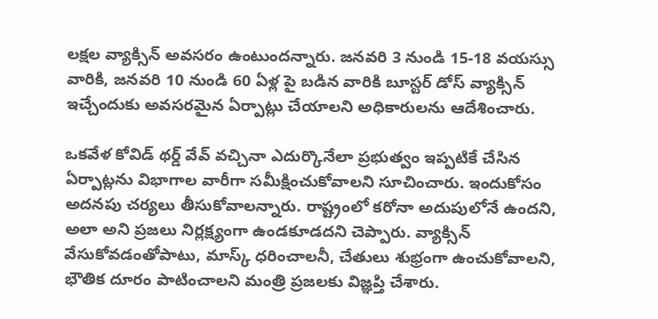లక్షల వ్యాక్సిన్ అవసరం ఉంటుందన్నారు. జనవరి 3 నుండి 15-18 వయస్సు వారికి, జనవరి 10 నుండి 60 ఏళ్ల పై బడిన వారికి బూస్టర్ డోస్ వ్యాక్సిన్ ఇచ్చేందుకు అవసరమైన ఏర్పాట్లు చేయాలని అధికారులను ఆదేశించారు.

ఒకవేళ కోవిడ్ థర్డ్ వేవ్ వచ్చినా ఎదుర్కొనేలా ప్రభుత్వం ఇప్పటికే చేసిన ఏర్పాట్లను విభాగాల వారీగా సమీక్షించుకోవాలని సూచించారు. ఇందుకోసం అదనపు చర్యలు తీసుకోవాలన్నారు. రాష్ట్రంలో కరోనా అదుపులోనే ఉందని, అలా అని ప్రజలు నిర్లక్ష్యం‌గా ఉండకూడదని చెప్పారు. వ్యాక్సిన్ వేసుకోవడంతోపాటు, మాస్క్ ధరించాలనీ, చేతులు శుభ్రంగా ఉంచుకోవాలని, భౌతిక దూరం పాటించాలని మంత్రి ప్రజలకు విజ్ఞప్తి చేశారు.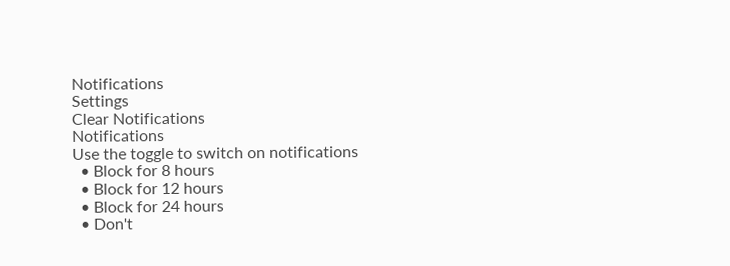Notifications
Settings
Clear Notifications
Notifications
Use the toggle to switch on notifications
  • Block for 8 hours
  • Block for 12 hours
  • Block for 24 hours
  • Don't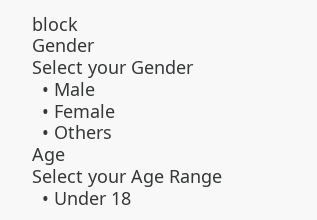block
Gender
Select your Gender
  • Male
  • Female
  • Others
Age
Select your Age Range
  • Under 18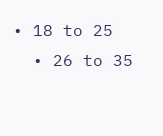• 18 to 25
  • 26 to 35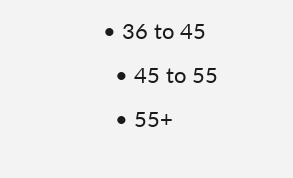• 36 to 45
  • 45 to 55
  • 55+